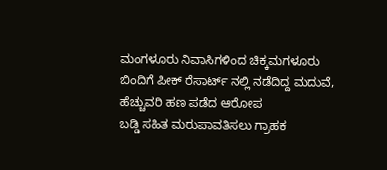ಮಂಗಳೂರು ನಿವಾಸಿಗಳಿಂದ ಚಿಕ್ಕಮಗಳೂರು ಬಿಂದಿಗೆ ಪೀಕ್ ರೆಸಾರ್ಟ್ ನಲ್ಲಿ ನಡೆದಿದ್ದ ಮದುವೆ, ಹೆಚ್ಚುವರಿ ಹಣ ಪಡೆದ ಆರೋಪ
ಬಡ್ಡಿ ಸಹಿತ ಮರುಪಾವತಿಸಲು ಗ್ರಾಹಕ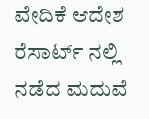ವೇದಿಕೆ ಆದೇಶ ರೆಸಾರ್ಟ್ ನಲ್ಲಿ ನಡೆದ ಮದುವೆ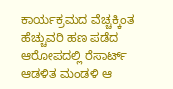ಕಾರ್ಯಕ್ರಮದ ವೆಚ್ಚಕ್ಕಿಂತ ಹೆಚ್ಚುವರಿ ಹಣ ಪಡೆದ ಆರೋಪದಲ್ಲಿ ರೆಸಾರ್ಟ್ ಆಡಳಿತ ಮಂಡಳಿ ಆ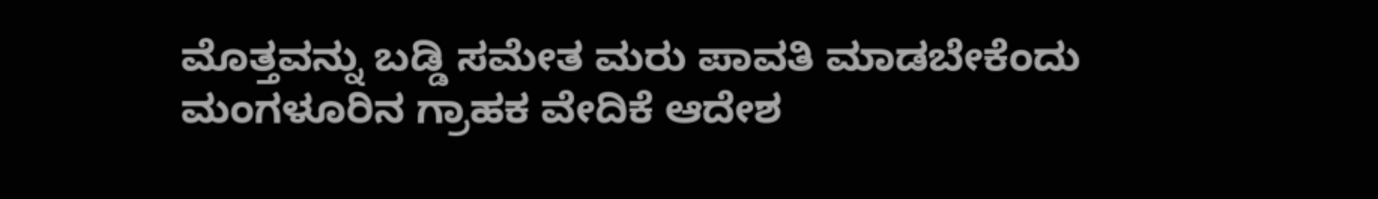ಮೊತ್ತವನ್ನು ಬಡ್ಡಿ ಸಮೇತ ಮರು ಪಾವತಿ ಮಾಡಬೇಕೆಂದು ಮಂಗಳೂರಿನ ಗ್ರಾಹಕ ವೇದಿಕೆ ಆದೇಶ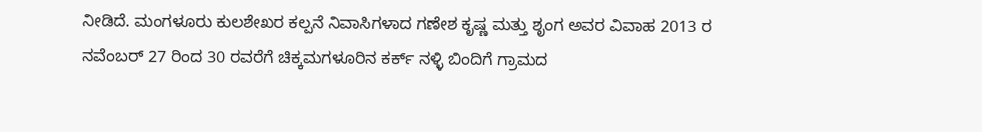ನೀಡಿದೆ. ಮಂಗಳೂರು ಕುಲಶೇಖರ ಕಲ್ಪನೆ ನಿವಾಸಿಗಳಾದ ಗಣೇಶ ಕೃಷ್ಣ ಮತ್ತು ಶೃಂಗ ಅವರ ವಿವಾಹ 2013 ರ ನವೆಂಬರ್ 27 ರಿಂದ 30 ರವರೆಗೆ ಚಿಕ್ಕಮಗಳೂರಿನ ಕರ್ಕ್ ನಳ್ಳಿ ಬಿಂದಿಗೆ ಗ್ರಾಮದ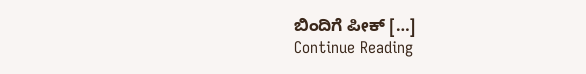ಬಿಂದಿಗೆ ಪೀಕ್ […]
Continue Reading